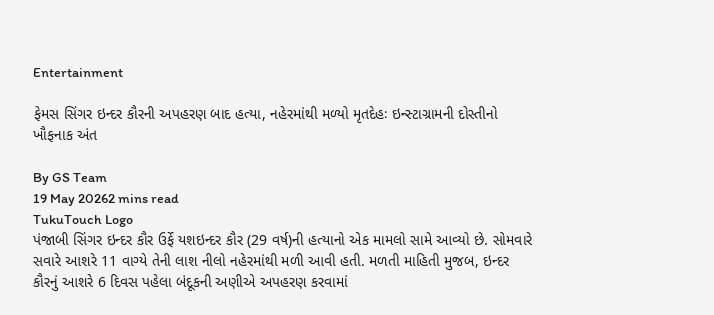Entertainment

ફેમસ સિંગર ઇન્દર કૌરની અપહરણ બાદ હત્યા, નહેરમાંથી મળ્યો મૃતદેહઃ ઇન્સ્ટાગ્રામની દોસ્તીનો ખૌફનાક અંત

By GS Team
19 May 20262 mins read
TukuTouch Logo
પંજાબી સિંગર ઇન્દર કૌર ઉર્ફે યશઇન્દર કૌર (29 વર્ષ)ની હત્યાનો એક મામલો સામે આવ્યો છે. સોમવારે સવારે આશરે 11 વાગ્યે તેની લાશ નીલો નહેરમાંથી મળી આવી હતી. મળતી માહિતી મુજબ, ઇન્દર કૌરનું આશરે 6 દિવસ પહેલા બંદૂકની અણીએ અપહરણ કરવામાં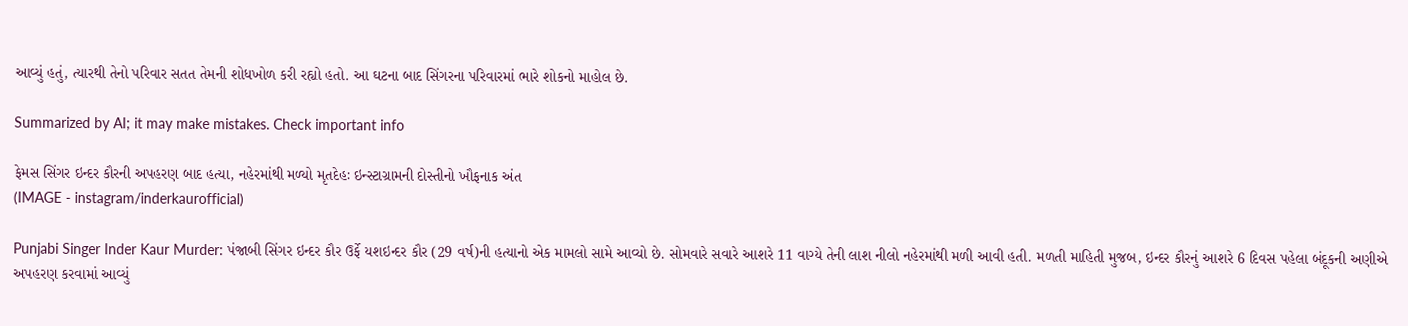આવ્યું હતું, ત્યારથી તેનો પરિવાર સતત તેમની શોધખોળ કરી રહ્યો હતો. આ ઘટના બાદ સિંગરના પરિવારમાં ભારે શોકનો માહોલ છે.

Summarized by AI; it may make mistakes. Check important info

ફેમસ સિંગર ઇન્દર કૌરની અપહરણ બાદ હત્યા, નહેરમાંથી મળ્યો મૃતદેહઃ ઇન્સ્ટાગ્રામની દોસ્તીનો ખૌફનાક અંત
(IMAGE - instagram/inderkaurofficial)

Punjabi Singer Inder Kaur Murder: પંજાબી સિંગર ઇન્દર કૌર ઉર્ફે યશઇન્દર કૌર (29 વર્ષ)ની હત્યાનો એક મામલો સામે આવ્યો છે. સોમવારે સવારે આશરે 11 વાગ્યે તેની લાશ નીલો નહેરમાંથી મળી આવી હતી. મળતી માહિતી મુજબ, ઇન્દર કૌરનું આશરે 6 દિવસ પહેલા બંદૂકની અણીએ અપહરણ કરવામાં આવ્યું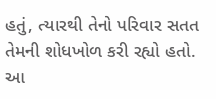હતું, ત્યારથી તેનો પરિવાર સતત તેમની શોધખોળ કરી રહ્યો હતો. આ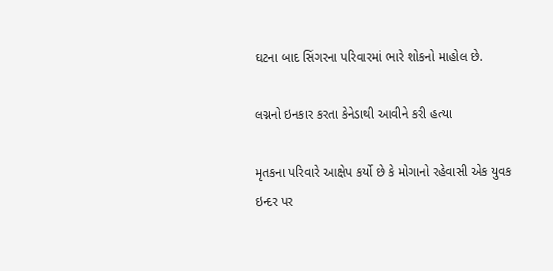ઘટના બાદ સિંગરના પરિવારમાં ભારે શોકનો માહોલ છે.

લગ્નનો ઇનકાર કરતા કેનેડાથી આવીને કરી હત્યા

મૃતકના પરિવારે આક્ષેપ કર્યો છે કે મોગાનો રહેવાસી એક યુવક ઇન્દર પર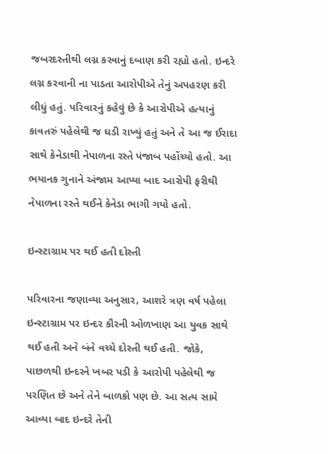જબરદસ્તીથી લગ્ન કરવાનું દબાણ કરી રહ્યો હતો. ઇન્દરે લગ્ન કરવાની ના પાડતા આરોપીએ તેનું અપહરણ કરી લીધું હતું. પરિવારનું કહેવું છે કે આરોપીએ હત્યાનું કાવતરું પહેલેથી જ ઘડી રાખ્યું હતું અને તે આ જ ઈરાદા સાથે કેનેડાથી નેપાળના રસ્તે પંજાબ પહોંચ્યો હતો. આ ભયાનક ગુનાને અંજામ આપ્યા બાદ આરોપી ફરીથી નેપાળના રસ્તે થઈને કેનેડા ભાગી ગયો હતો.

ઇન્સ્ટાગ્રામ પર થઈ હતી દોસ્તી

પરિવારના જણાવ્યા અનુસાર, આશરે ત્રણ વર્ષ પહેલા ઇન્સ્ટાગ્રામ પર ઇન્દર કૌરની ઓળખાણ આ યુવક સાથે થઈ હતી અને બંને વચ્ચે દોસ્તી થઈ હતી. જોકે, પાછળથી ઇન્દરને ખબર પડી કે આરોપી પહેલેથી જ પરણિત છે અને તેને બાળકો પણ છે. આ સત્ય સામે આવ્યા બાદ ઇન્દરે તેની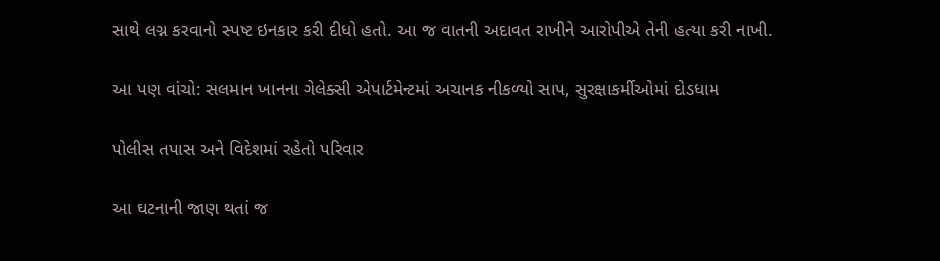સાથે લગ્ન કરવાનો સ્પષ્ટ ઇનકાર કરી દીધો હતો. આ જ વાતની અદાવત રાખીને આરોપીએ તેની હત્યા કરી નાખી.

આ પણ વાંચો: સલમાન ખાનના ગેલેક્સી એપાર્ટમેન્ટમાં અચાનક નીકળ્યો સાપ, સુરક્ષાકર્મીઓમાં દોડધામ

પોલીસ તપાસ અને વિદેશમાં રહેતો પરિવાર

આ ઘટનાની જાણ થતાં જ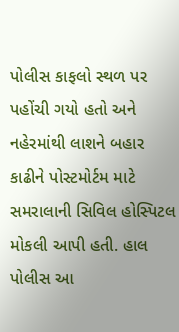પોલીસ કાફલો સ્થળ પર પહોંચી ગયો હતો અને નહેરમાંથી લાશને બહાર કાઢીને પોસ્ટમોર્ટમ માટે સમરાલાની સિવિલ હોસ્પિટલ મોકલી આપી હતી. હાલ પોલીસ આ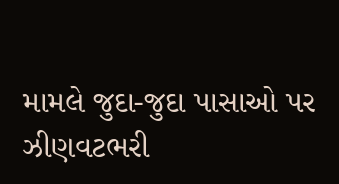મામલે જુદા-જુદા પાસાઓ પર ઝીણવટભરી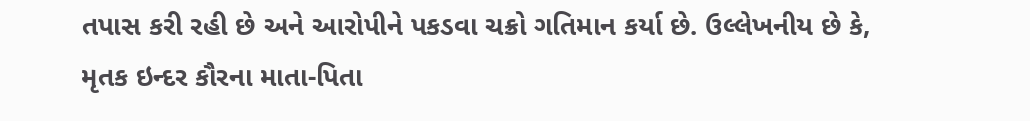તપાસ કરી રહી છે અને આરોપીને પકડવા ચક્રો ગતિમાન કર્યા છે. ઉલ્લેખનીય છે કે, મૃતક ઇન્દર કૌરના માતા-પિતા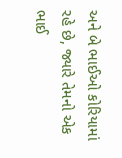અને બે ભાઈઓ કોરિયામાં રહે છે, જ્યારે તેમનો એક ભાઈ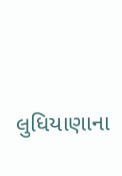લુધિયાણાના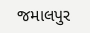જમાલપુર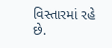વિસ્તારમાં રહે છે.